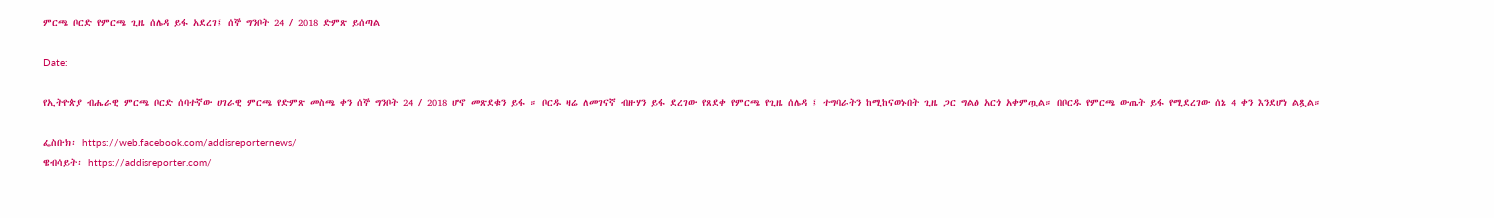ምርጫ ቦርድ የምርጫ ጊዜ ሰሌዳ ይፋ አደረገ፤ ሰኞ ግንቦት 24 / 2018 ድምጽ ይሰጣል

Date:

የኢትዮጵያ ብሔራዊ ምርጫ ቦርድ ሰባተኛው ሀገራዊ ምርጫ የድምጽ መስጫ ቀን ሰኞ ግንቦት 24 / 2018 ሆኖ መጽደቁን ይፋ ። ቦርዱ ዛሬ ለመገናኛ ብዙሃን ይፋ ደረገው የጸደቀ የምርጫ የጊዜ ሰሌዳ ፤ ተግባራትን ከሚከናወኑበት ጊዜ ጋር ግልፅ አርጎ አቀምጧል። በቦርዱ የምርጫ ውጤት ይፋ የሚደረገው ሰኔ 4 ቀን እንደሆነ ልጿል።

ፌስቡክ፡ https://web.facebook.com/addisreporternews/
ዌብሳይት፡ https://addisreporter.com/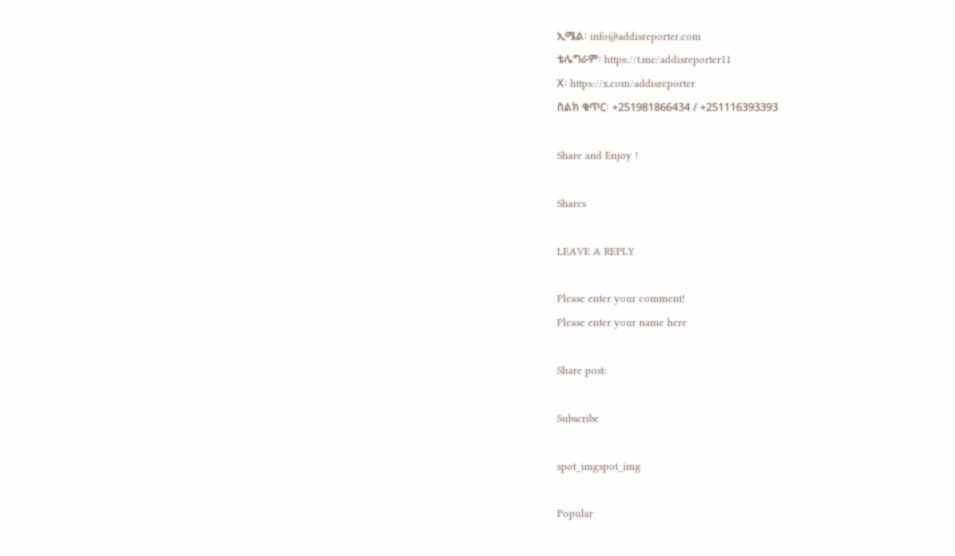ኢሜል፡ info@addisreporter.com
ቴሌግራም፡ https://t.me/addisreporter11
X፡ https://x.com/addisreporter
ስልክ ቁጥር፡ +251981866434 / +251116393393

Share and Enjoy !

Shares

LEAVE A REPLY

Please enter your comment!
Please enter your name here

Share post:

Subscribe

spot_imgspot_img

Popular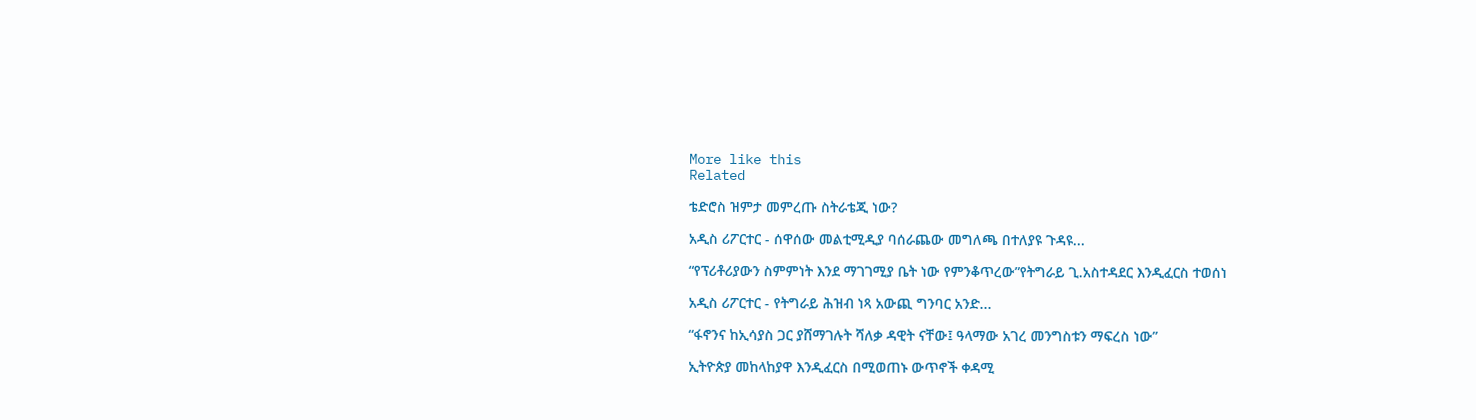More like this
Related

ቴድሮስ ዝምታ መምረጡ ስትራቴጂ ነው?

አዲስ ሪፖርተር - ሰዋሰው መልቲሚዲያ ባሰራጨው መግለጫ በተለያዩ ጉዳዩ...

“የፕሪቶሪያውን ስምምነት እንደ ማገገሚያ ቤት ነው የምንቆጥረው”የትግራይ ጊ.አስተዳደር እንዲፈርስ ተወሰነ

አዲስ ሪፖርተር - የትግራይ ሕዝብ ነጻ አውጪ ግንባር አንድ...

“ፋኖንና ከኢሳያስ ጋር ያሸማገሉት ሻለቃ ዳዊት ናቸው፤ ዓላማው አገረ መንግስቱን ማፍረስ ነው”

ኢትዮጵያ መከላከያዋ እንዲፈርስ በሚወጠኑ ውጥኖች ቀዳሚ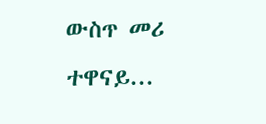ውስጥ መሪ ተዋናይ...